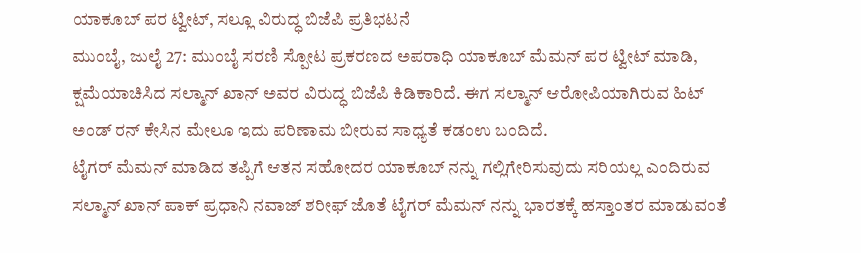ಯಾಕೂಬ್ ಪರ ಟ್ವೀಟ್, ಸಲ್ಲೂ ವಿರುದ್ಧ ಬಿಜೆಪಿ ಪ್ರತಿಭಟನೆ
ಮುಂಬೈ, ಜುಲೈ 27: ಮುಂಬೈ ಸರಣಿ ಸ್ಪೋಟ ಪ್ರಕರಣದ ಅಪರಾಧಿ ಯಾಕೂಬ್ ಮೆಮನ್ ಪರ ಟ್ವೀಟ್ ಮಾಡಿ, ಕ್ಷಮೆಯಾಚಿಸಿದ ಸಲ್ಮಾನ್ ಖಾನ್ ಅವರ ವಿರುದ್ಧ ಬಿಜೆಪಿ ಕಿಡಿಕಾರಿದೆ. ಈಗ ಸಲ್ಮಾನ್ ಆರೋಪಿಯಾಗಿರುವ ಹಿಟ್ ಅಂಡ್ ರನ್ ಕೇಸಿನ ಮೇಲೂ ಇದು ಪರಿಣಾಮ ಬೀರುವ ಸಾಧ್ಯತೆ ಕಡಂಉ ಬಂದಿದೆ.
ಟೈಗರ್ ಮೆಮನ್ ಮಾಡಿದ ತಪ್ಪಿಗೆ ಆತನ ಸಹೋದರ ಯಾಕೂಬ್ ನನ್ನು ಗಲ್ಲಿಗೇರಿಸುವುದು ಸರಿಯಲ್ಲ ಎಂದಿರುವ ಸಲ್ಮಾನ್ ಖಾನ್ ಪಾಕ್ ಪ್ರಧಾನಿ ನವಾಜ್ ಶರೀಫ್ ಜೊತೆ ಟೈಗರ್ ಮೆಮನ್ ನನ್ನು ಭಾರತಕ್ಕೆ ಹಸ್ತಾಂತರ ಮಾಡುವಂತೆ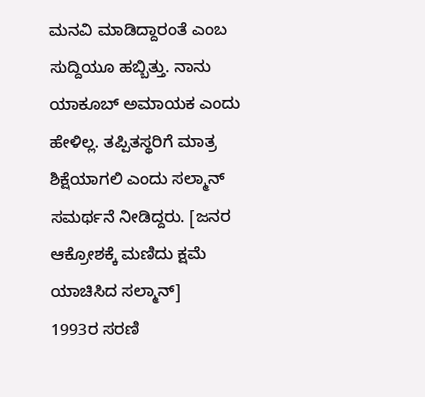ಮನವಿ ಮಾಡಿದ್ದಾರಂತೆ ಎಂಬ ಸುದ್ದಿಯೂ ಹಬ್ಬಿತ್ತು. ನಾನು ಯಾಕೂಬ್ ಅಮಾಯಕ ಎಂದು ಹೇಳಿಲ್ಲ. ತಪ್ಪಿತಸ್ಥರಿಗೆ ಮಾತ್ರ ಶಿಕ್ಷೆಯಾಗಲಿ ಎಂದು ಸಲ್ಮಾನ್ ಸಮರ್ಥನೆ ನೀಡಿದ್ದರು. [ಜನರ ಆಕ್ರೋಶಕ್ಕೆ ಮಣಿದು ಕ್ಷಮೆ ಯಾಚಿಸಿದ ಸಲ್ಮಾನ್]
1993ರ ಸರಣಿ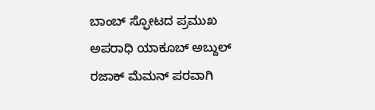ಬಾಂಬ್ ಸ್ಫೋಟದ ಪ್ರಮುಖ ಅಪರಾಧಿ ಯಾಕೂಬ್ ಅಬ್ದುಲ್ ರಜಾಕ್ ಮೆಮನ್ ಪರವಾಗಿ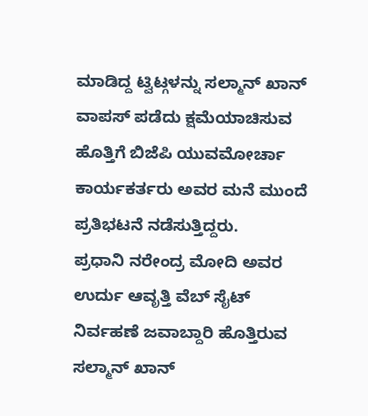ಮಾಡಿದ್ದ ಟ್ವಿಟ್ಗಳನ್ನು ಸಲ್ಮಾನ್ ಖಾನ್ ವಾಪಸ್ ಪಡೆದು ಕ್ಷಮೆಯಾಚಿಸುವ ಹೊತ್ತಿಗೆ ಬಿಜೆಪಿ ಯುವಮೋರ್ಚಾ ಕಾರ್ಯಕರ್ತರು ಅವರ ಮನೆ ಮುಂದೆ ಪ್ರತಿಭಟನೆ ನಡೆಸುತ್ತಿದ್ದರು.
ಪ್ರಧಾನಿ ನರೇಂದ್ರ ಮೋದಿ ಅವರ ಉರ್ದು ಆವೃತ್ತಿ ವೆಬ್ ಸೈಟ್ ನಿರ್ವಹಣೆ ಜವಾಬ್ದಾರಿ ಹೊತ್ತಿರುವ ಸಲ್ಮಾನ್ ಖಾನ್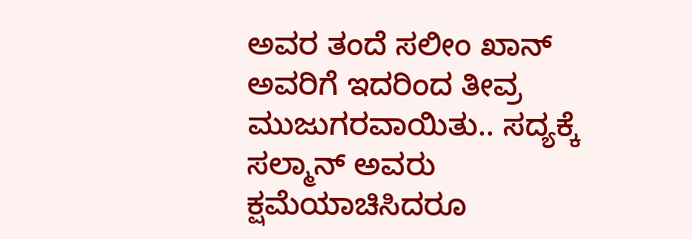ಅವರ ತಂದೆ ಸಲೀಂ ಖಾನ್ ಅವರಿಗೆ ಇದರಿಂದ ತೀವ್ರ ಮುಜುಗರವಾಯಿತು.. ಸದ್ಯಕ್ಕೆ ಸಲ್ಮಾನ್ ಅವರು ಕ್ಷಮೆಯಾಚಿಸಿದರೂ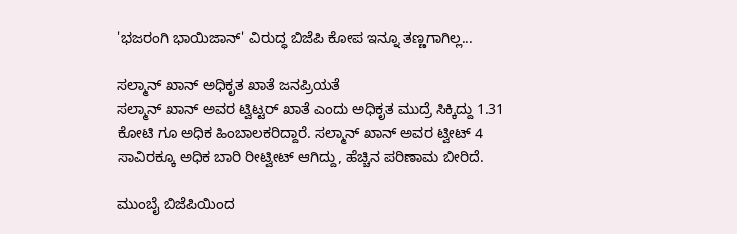'ಭಜರಂಗಿ ಭಾಯಿಜಾನ್' ವಿರುದ್ಧ ಬಿಜೆಪಿ ಕೋಪ ಇನ್ನೂ ತಣ್ಣಗಾಗಿಲ್ಲ...

ಸಲ್ಮಾನ್ ಖಾನ್ ಅಧಿಕೃತ ಖಾತೆ ಜನಪ್ರಿಯತೆ
ಸಲ್ಮಾನ್ ಖಾನ್ ಅವರ ಟ್ವಿಟ್ಟರ್ ಖಾತೆ ಎಂದು ಅಧಿಕೃತ ಮುದ್ರೆ ಸಿಕ್ಕಿದ್ದು 1.31 ಕೋಟಿ ಗೂ ಅಧಿಕ ಹಿಂಬಾಲಕರಿದ್ದಾರೆ. ಸಲ್ಮಾನ್ ಖಾನ್ ಅವರ ಟ್ವೀಟ್ 4 ಸಾವಿರಕ್ಕೂ ಅಧಿಕ ಬಾರಿ ರೀಟ್ವೀಟ್ ಆಗಿದ್ದು, ಹೆಚ್ಚಿನ ಪರಿಣಾಮ ಬೀರಿದೆ.

ಮುಂಬೈ ಬಿಜೆಪಿಯಿಂದ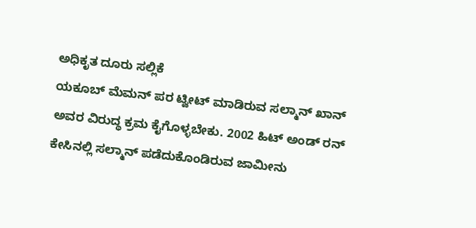ಅಧಿಕೃತ ದೂರು ಸಲ್ಲಿಕೆ
ಯಕೂಬ್ ಮೆಮನ್ ಪರ ಟ್ವೀಟ್ ಮಾಡಿರುವ ಸಲ್ಮಾನ್ ಖಾನ್ ಅವರ ವಿರುದ್ಧ ಕ್ರಮ ಕೈಗೊಳ್ಳಬೇಕು. 2002 ಹಿಟ್ ಅಂಡ್ ರನ್ ಕೇಸಿನಲ್ಲಿ ಸಲ್ಮಾನ್ ಪಡೆದುಕೊಂಡಿರುವ ಜಾಮೀನು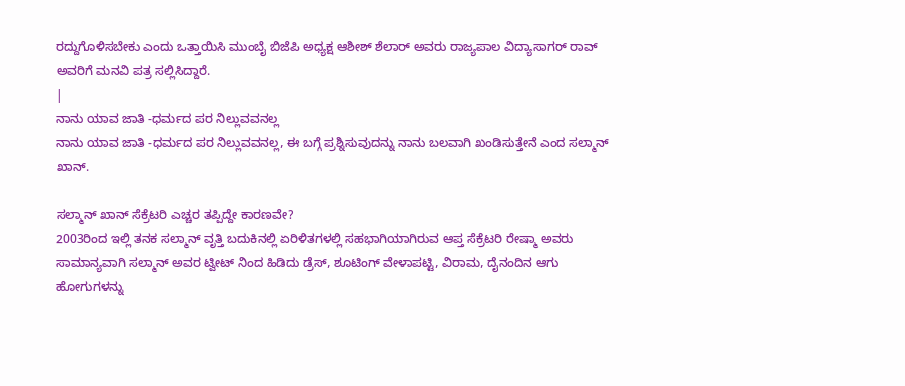ರದ್ದುಗೊಳಿಸಬೇಕು ಎಂದು ಒತ್ತಾಯಿಸಿ ಮುಂಬೈ ಬಿಜೆಪಿ ಅಧ್ಯಕ್ಷ ಆಶೀಶ್ ಶೆಲಾರ್ ಅವರು ರಾಜ್ಯಪಾಲ ವಿದ್ಯಾಸಾಗರ್ ರಾವ್ ಅವರಿಗೆ ಮನವಿ ಪತ್ರ ಸಲ್ಲಿಸಿದ್ದಾರೆ.
|
ನಾನು ಯಾವ ಜಾತಿ -ಧರ್ಮದ ಪರ ನಿಲ್ಲುವವನಲ್ಲ
ನಾನು ಯಾವ ಜಾತಿ -ಧರ್ಮದ ಪರ ನಿಲ್ಲುವವನಲ್ಲ, ಈ ಬಗ್ಗೆ ಪ್ರಶ್ನಿಸುವುದನ್ನು ನಾನು ಬಲವಾಗಿ ಖಂಡಿಸುತ್ತೇನೆ ಎಂದ ಸಲ್ಮಾನ್ ಖಾನ್.

ಸಲ್ಮಾನ್ ಖಾನ್ ಸೆಕ್ರೆಟರಿ ಎಚ್ಚರ ತಪ್ಪಿದ್ದೇ ಕಾರಣವೇ?
2003ರಿಂದ ಇಲ್ಲಿ ತನಕ ಸಲ್ಮಾನ್ ವೃತ್ತಿ ಬದುಕಿನಲ್ಲಿ ಏರಿಳಿತಗಳಲ್ಲಿ ಸಹಭಾಗಿಯಾಗಿರುವ ಆಪ್ತ ಸೆಕ್ರೆಟರಿ ರೇಷ್ಮಾ ಅವರು ಸಾಮಾನ್ಯವಾಗಿ ಸಲ್ಮಾನ್ ಅವರ ಟ್ವೀಟ್ ನಿಂದ ಹಿಡಿದು ಡ್ರೆಸ್, ಶೂಟಿಂಗ್ ವೇಳಾಪಟ್ಟಿ, ವಿರಾಮ, ದೈನಂದಿನ ಆಗು ಹೋಗುಗಳನ್ನು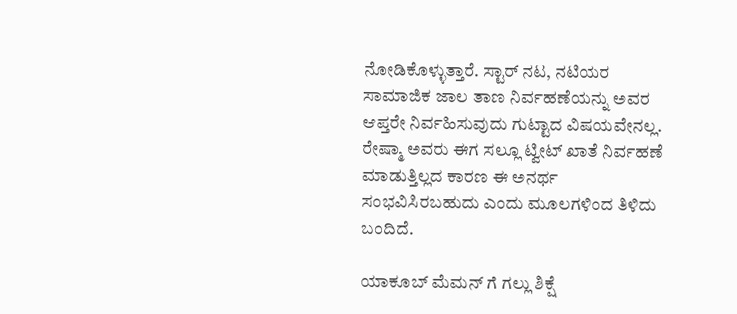ನೋಡಿಕೊಳ್ಳುತ್ತಾರೆ. ಸ್ಟಾರ್ ನಟ, ನಟಿಯರ ಸಾಮಾಜಿಕ ಜಾಲ ತಾಣ ನಿರ್ವಹಣೆಯನ್ನು ಅವರ ಆಪ್ತರೇ ನಿರ್ವಹಿಸುವುದು ಗುಟ್ಟಾದ ವಿಷಯವೇನಲ್ಲ. ರೇಷ್ಮಾ ಅವರು ಈಗ ಸಲ್ಲೂ ಟ್ವೀಟ್ ಖಾತೆ ನಿರ್ವಹಣೆ ಮಾಡುತ್ತಿಲ್ಲದ ಕಾರಣ ಈ ಅನರ್ಥ ಸಂಭವಿಸಿರಬಹುದು ಎಂದು ಮೂಲಗಳಿಂದ ತಿಳಿದು ಬಂದಿದೆ.

ಯಾಕೂಬ್ ಮೆಮನ್ ಗೆ ಗಲ್ಲು ಶಿಕ್ಷೆ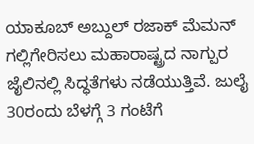ಯಾಕೂಬ್ ಅಬ್ದುಲ್ ರಜಾಕ್ ಮೆಮನ್ ಗಲ್ಲಿಗೇರಿಸಲು ಮಹಾರಾಷ್ಟ್ರದ ನಾಗ್ಪುರ ಜೈಲಿನಲ್ಲಿ ಸಿದ್ಧತೆಗಳು ನಡೆಯುತ್ತಿವೆ. ಜುಲೈ 30ರಂದು ಬೆಳಗ್ಗೆ 3 ಗಂಟೆಗೆ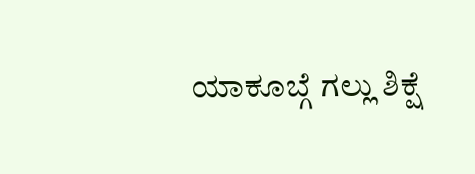ಯಾಕೂಬ್ಗೆ ಗಲ್ಲು ಶಿಕ್ಷೆ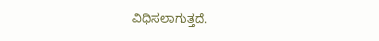ವಿಧಿಸಲಾಗುತ್ತದೆ.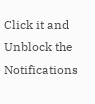Click it and Unblock the Notifications